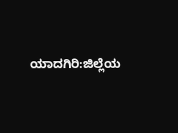ಯಾದಗಿರಿ:ಜಿಲ್ಲೆಯ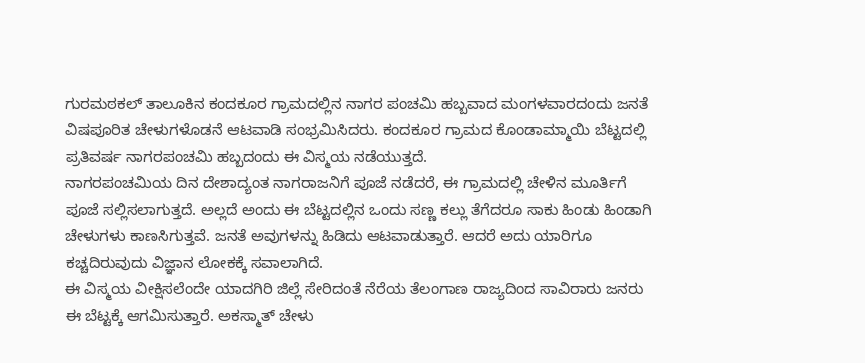ಗುರಮಠಕಲ್ ತಾಲೂಕಿನ‌ ಕಂದಕೂರ ಗ್ರಾಮದಲ್ಲಿನ‌ ನಾಗರ ಪಂಚಮಿ ಹಬ್ಬವಾದ ಮಂಗಳವಾರದಂದು ಜನತೆ ವಿಷಪೂರಿತ ಚೇಳುಗಳೊಡನೆ ಆಟವಾಡಿ ಸಂಭ್ರಮಿಸಿದರು. ಕಂದಕೂರ ಗ್ರಾಮದ ಕೊಂಡಾಮ್ಮಾಯಿ ಬೆಟ್ಟದಲ್ಲಿ ಪ್ರತಿವರ್ಷ ನಾಗರಪಂಚಮಿ ಹಬ್ಬದಂದು ಈ ವಿಸ್ಮಯ ನಡೆಯುತ್ತದೆ.
ನಾಗರಪಂಚಮಿಯ ದಿನ ದೇಶಾದ್ಯಂತ ನಾಗರಾಜನಿಗೆ ಪೂಜೆ ನಡೆದರೆ, ಈ ಗ್ರಾಮದಲ್ಲಿ ಚೇಳಿನ‌ ಮೂರ್ತಿಗೆ ಪೂಜೆ ಸಲ್ಲಿಸಲಾಗುತ್ತದೆ. ಅಲ್ಲದೆ ಅಂದು ಈ ಬೆಟ್ಟದಲ್ಲಿನ ಒಂದು ಸಣ್ಣ ಕಲ್ಲು ತೆಗೆದರೂ ಸಾಕು ಹಿಂಡು ಹಿಂಡಾಗಿ ಚೇಳುಗಳು ಕಾಣಸಿಗುತ್ತವೆ. ಜನತೆ ಅವುಗಳನ್ನು ಹಿಡಿದು ಆಟವಾಡುತ್ತಾರೆ. ಆದರೆ ಅದು ಯಾರಿಗೂ ಕಚ್ಚದಿರುವುದು ವಿಜ್ಞಾನ ಲೋಕಕ್ಕೆ ಸವಾಲಾಗಿದೆ.
ಈ ವಿಸ್ಮಯ ವೀಕ್ಷಿಸಲೆಂದೇ ಯಾದಗಿರಿ ಜಿಲ್ಲೆ ಸೇರಿದಂತೆ ನೆರೆಯ ತೆಲಂಗಾಣ ರಾಜ್ಯದಿಂದ ಸಾವಿರಾರು ಜನರು ಈ ಬೆಟ್ಟಕ್ಕೆ ಆಗಮಿಸುತ್ತಾರೆ. ಅಕಸ್ಮಾತ್ ಚೇಳು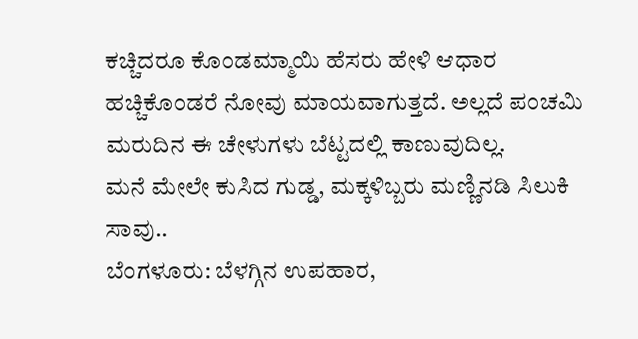ಕಚ್ಚಿದರೂ ಕೊಂಡಮ್ಮಾಯಿ ಹೆಸರು ಹೇಳಿ ಆಧಾರ ಹಚ್ಚಿಕೊಂಡರೆ ನೋವು ಮಾಯವಾಗುತ್ತದೆ. ಅಲ್ಲದೆ ಪಂಚಮಿ ಮರುದಿನ ಈ ಚೇಳುಗಳು ಬೆಟ್ಟದಲ್ಲಿ ಕಾಣುವುದಿಲ್ಲ.
ಮನೆ ಮೇಲೇ ಕುಸಿದ ಗುಡ್ಡ, ಮಕ್ಕಳಿಬ್ಬರು ಮಣ್ಣಿನಡಿ ಸಿಲುಕಿ ಸಾವು..
ಬೆಂಗಳೂರು: ಬೆಳಗ್ಗಿನ ಉಪಹಾರ,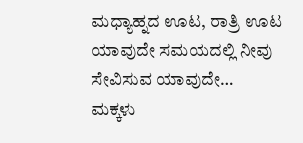ಮಧ್ಯಾಹ್ನದ ಊಟ, ರಾತ್ರಿ ಊಟ ಯಾವುದೇ ಸಮಯದಲ್ಲಿ ನೀವು ಸೇವಿಸುವ ಯಾವುದೇ…
ಮಕ್ಕಳು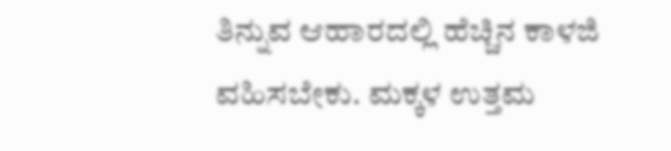ತಿನ್ನುವ ಆಹಾರದಲ್ಲಿ ಹೆಚ್ಚಿನ ಕಾಳಜಿ ವಹಿಸಬೇಕು. ಮಕ್ಕಳ ಉತ್ತಮ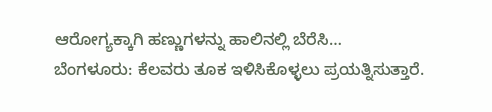ಆರೋಗ್ಯಕ್ಕಾಗಿ ಹಣ್ಣುಗಳನ್ನು ಹಾಲಿನಲ್ಲಿ ಬೆರೆಸಿ…
ಬೆಂಗಳೂರು: ಕೆಲವರು ತೂಕ ಇಳಿಸಿಕೊಳ್ಳಲು ಪ್ರಯತ್ನಿಸುತ್ತಾರೆ.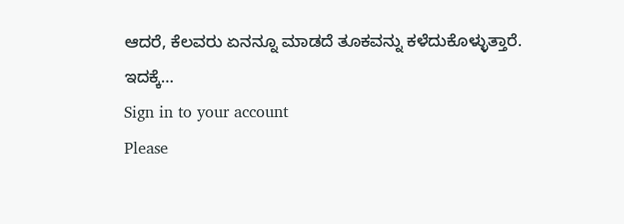ಆದರೆ, ಕೆಲವರು ಏನನ್ನೂ ಮಾಡದೆ ತೂಕವನ್ನು ಕಳೆದುಕೊಳ್ಳುತ್ತಾರೆ. ಇದಕ್ಕೆ…
Sign in to your account
Please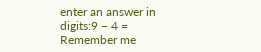enter an answer in digits:9 − 4 =
Remember me